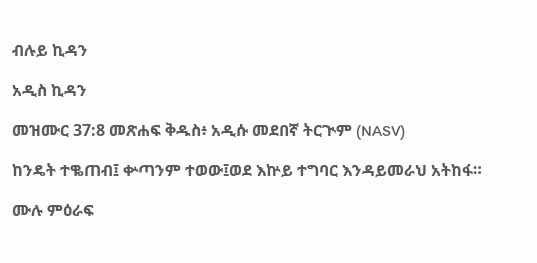ብሉይ ኪዳን

አዲስ ኪዳን

መዝሙር 37:8 መጽሐፍ ቅዱስ፥ አዲሱ መደበኛ ትርጒም (NASV)

ከንዴት ተቈጠብ፤ ቍጣንም ተወው፤ወደ እኵይ ተግባር እንዳይመራህ አትከፋ።

ሙሉ ምዕራፍ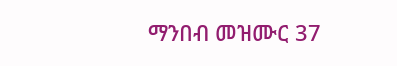ማንበብ መዝሙር 37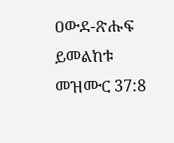ዐውደ-ጽሑፍ ይመልከቱ መዝሙር 37:8